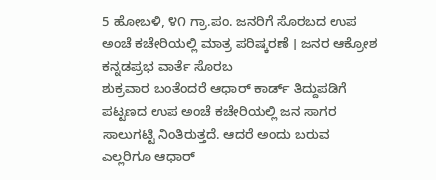5 ಹೋಬಳಿ, ೪೧ ಗ್ರಾ.ಪಂ. ಜನರಿಗೆ ಸೊರಬದ ಉಪ ಅಂಚೆ ಕಚೇರಿಯಲ್ಲಿ ಮಾತ್ರ ಪರಿಷ್ಕರಣೆ । ಜನರ ಆಕ್ರೋಶ
ಕನ್ನಡಪ್ರಭ ವಾರ್ತೆ ಸೊರಬ
ಶುಕ್ರವಾರ ಬಂತೆಂದರೆ ಆಧಾರ್ ಕಾರ್ಡ್ ತಿದ್ದುಪಡಿಗೆ ಪಟ್ಟಣದ ಉಪ ಅಂಚೆ ಕಚೇರಿಯಲ್ಲಿ ಜನ ಸಾಗರ ಸಾಲುಗಟ್ಟಿ ನಿಂತಿರುತ್ತದೆ. ಆದರೆ ಅಂದು ಬರುವ ಎಲ್ಲರಿಗೂ ಆಧಾರ್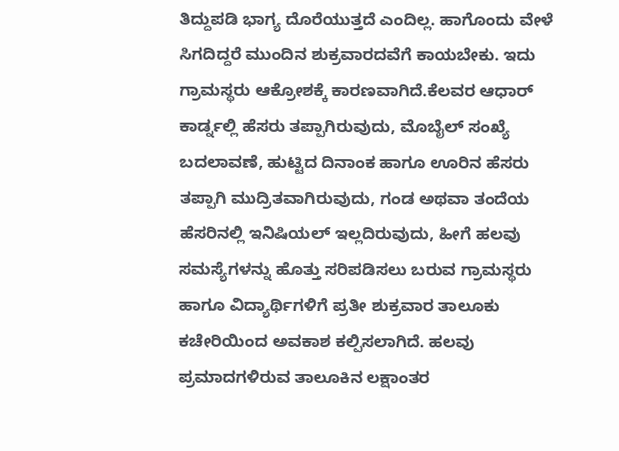ತಿದ್ದುಪಡಿ ಭಾಗ್ಯ ದೊರೆಯುತ್ತದೆ ಎಂದಿಲ್ಲ. ಹಾಗೊಂದು ವೇಳೆ ಸಿಗದಿದ್ದರೆ ಮುಂದಿನ ಶುಕ್ರವಾರದವೆಗೆ ಕಾಯಬೇಕು. ಇದು ಗ್ರಾಮಸ್ಥರು ಆಕ್ರೋಶಕ್ಕೆ ಕಾರಣವಾಗಿದೆ.ಕೆಲವರ ಆಧಾರ್ ಕಾರ್ಡ್ನಲ್ಲಿ ಹೆಸರು ತಪ್ಪಾಗಿರುವುದು, ಮೊಬೈಲ್ ಸಂಖ್ಯೆ ಬದಲಾವಣೆ, ಹುಟ್ಟಿದ ದಿನಾಂಕ ಹಾಗೂ ಊರಿನ ಹೆಸರು ತಪ್ಪಾಗಿ ಮುದ್ರಿತವಾಗಿರುವುದು, ಗಂಡ ಅಥವಾ ತಂದೆಯ ಹೆಸರಿನಲ್ಲಿ ಇನಿಷಿಯಲ್ ಇಲ್ಲದಿರುವುದು, ಹೀಗೆ ಹಲವು ಸಮಸ್ಯೆಗಳನ್ನು ಹೊತ್ತು ಸರಿಪಡಿಸಲು ಬರುವ ಗ್ರಾಮಸ್ಥರು ಹಾಗೂ ವಿದ್ಯಾರ್ಥಿಗಳಿಗೆ ಪ್ರತೀ ಶುಕ್ರವಾರ ತಾಲೂಕು ಕಚೇರಿಯಿಂದ ಅವಕಾಶ ಕಲ್ಪಿಸಲಾಗಿದೆ. ಹಲವು ಪ್ರಮಾದಗಳಿರುವ ತಾಲೂಕಿನ ಲಕ್ಷಾಂತರ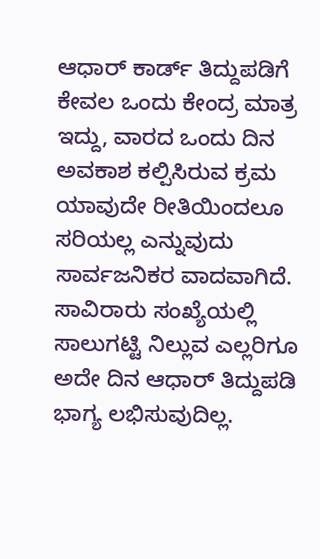ಆಧಾರ್ ಕಾರ್ಡ್ ತಿದ್ದುಪಡಿಗೆ ಕೇವಲ ಒಂದು ಕೇಂದ್ರ ಮಾತ್ರ ಇದ್ದು, ವಾರದ ಒಂದು ದಿನ ಅವಕಾಶ ಕಲ್ಪಿಸಿರುವ ಕ್ರಮ ಯಾವುದೇ ರೀತಿಯಿಂದಲೂ ಸರಿಯಲ್ಲ ಎನ್ನುವುದು ಸಾರ್ವಜನಿಕರ ವಾದವಾಗಿದೆ.
ಸಾವಿರಾರು ಸಂಖ್ಯೆಯಲ್ಲಿ ಸಾಲುಗಟ್ಟಿ ನಿಲ್ಲುವ ಎಲ್ಲರಿಗೂ ಅದೇ ದಿನ ಆಧಾರ್ ತಿದ್ದುಪಡಿ ಭಾಗ್ಯ ಲಭಿಸುವುದಿಲ್ಲ.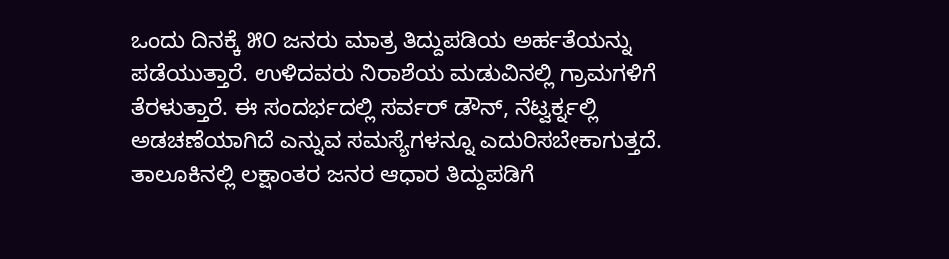ಒಂದು ದಿನಕ್ಕೆ ೫೦ ಜನರು ಮಾತ್ರ ತಿದ್ದುಪಡಿಯ ಅರ್ಹತೆಯನ್ನು ಪಡೆಯುತ್ತಾರೆ. ಉಳಿದವರು ನಿರಾಶೆಯ ಮಡುವಿನಲ್ಲಿ ಗ್ರಾಮಗಳಿಗೆ ತೆರಳುತ್ತಾರೆ. ಈ ಸಂದರ್ಭದಲ್ಲಿ ಸರ್ವರ್ ಡೌನ್, ನೆಟ್ವರ್ಕ್ನಲ್ಲಿ ಅಡಚಣೆಯಾಗಿದೆ ಎನ್ನುವ ಸಮಸ್ಯೆಗಳನ್ನೂ ಎದುರಿಸಬೇಕಾಗುತ್ತದೆ. ತಾಲೂಕಿನಲ್ಲಿ ಲಕ್ಷಾಂತರ ಜನರ ಆಧಾರ ತಿದ್ದುಪಡಿಗೆ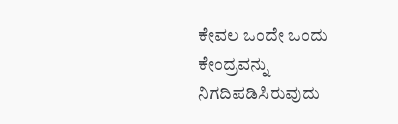ಕೇವಲ ಒಂದೇ ಒಂದು ಕೇಂದ್ರವನ್ನು ನಿಗದಿಪಡಿಸಿರುವುದು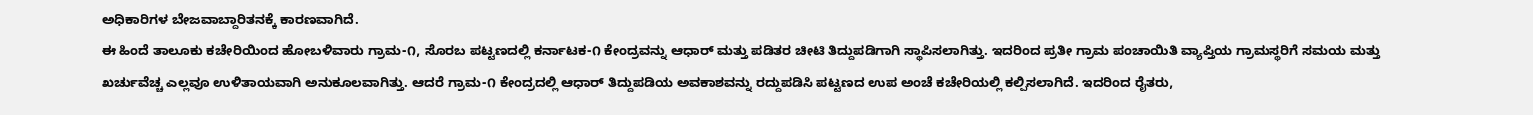ಅಧಿಕಾರಿಗಳ ಬೇಜವಾಬ್ದಾರಿತನಕ್ಕೆ ಕಾರಣವಾಗಿದೆ.
ಈ ಹಿಂದೆ ತಾಲೂಕು ಕಚೇರಿಯಿಂದ ಹೋಬಳಿವಾರು ಗ್ರಾಮ-೧, ಸೊರಬ ಪಟ್ಟಣದಲ್ಲಿ ಕರ್ನಾಟಕ-೧ ಕೇಂದ್ರವನ್ನು ಆಧಾರ್ ಮತ್ತು ಪಡಿತರ ಚೀಟಿ ತಿದ್ದುಪಡಿಗಾಗಿ ಸ್ಥಾಪಿಸಲಾಗಿತ್ತು. ಇದರಿಂದ ಪ್ರತೀ ಗ್ರಾಮ ಪಂಚಾಯಿತಿ ವ್ಯಾಪ್ತಿಯ ಗ್ರಾಮಸ್ಥರಿಗೆ ಸಮಯ ಮತ್ತು ಖರ್ಚುವೆಚ್ಚ ಎಲ್ಲವೂ ಉಳಿತಾಯವಾಗಿ ಅನುಕೂಲವಾಗಿತ್ತು. ಆದರೆ ಗ್ರಾಮ-೧ ಕೇಂದ್ರದಲ್ಲಿ ಆಧಾರ್ ತಿದ್ದುಪಡಿಯ ಅವಕಾಶವನ್ನು ರದ್ದುಪಡಿಸಿ ಪಟ್ಟಣದ ಉಪ ಅಂಚೆ ಕಚೇರಿಯಲ್ಲಿ ಕಲ್ಪಿಸಲಾಗಿದೆ. ಇದರಿಂದ ರೈತರು,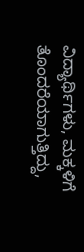ವಿದ್ಯಾರ್ಥಿಗಳು, ಮಕ್ಕಳಿಗೆ ತೊಂದರೆಯಾಗುತ್ತಿದ್ದು,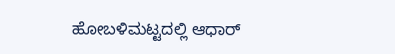ಹೋಬಳಿಮಟ್ಟದಲ್ಲಿ ಆಧಾರ್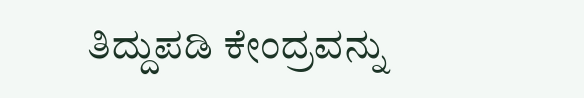ತಿದ್ದುಪಡಿ ಕೇಂದ್ರವನ್ನು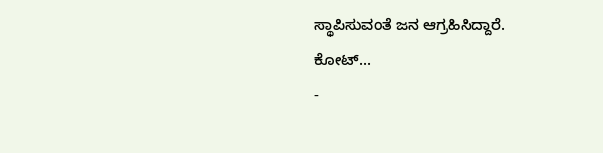ಸ್ಥಾಪಿಸುವಂತೆ ಜನ ಆಗ್ರಹಿಸಿದ್ದಾರೆ.
ಕೋಟ್...
-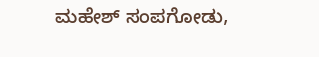ಮಹೇಶ್ ಸಂಪಗೋಡು,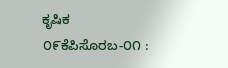ಕೃಷಿಕ
೦೯ಕೆಪಿಸೊರಬ-೦೧ :